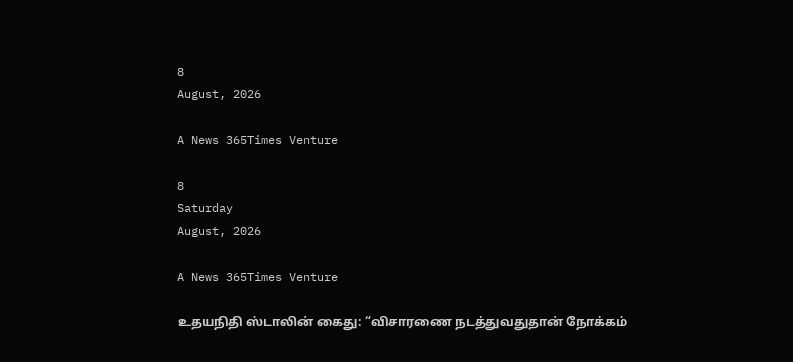8
August, 2026

A News 365Times Venture

8
Saturday
August, 2026

A News 365Times Venture

உதயநிதி ஸ்டாலின் கைது: “விசாரணை நடத்துவதுதான் நோக்கம்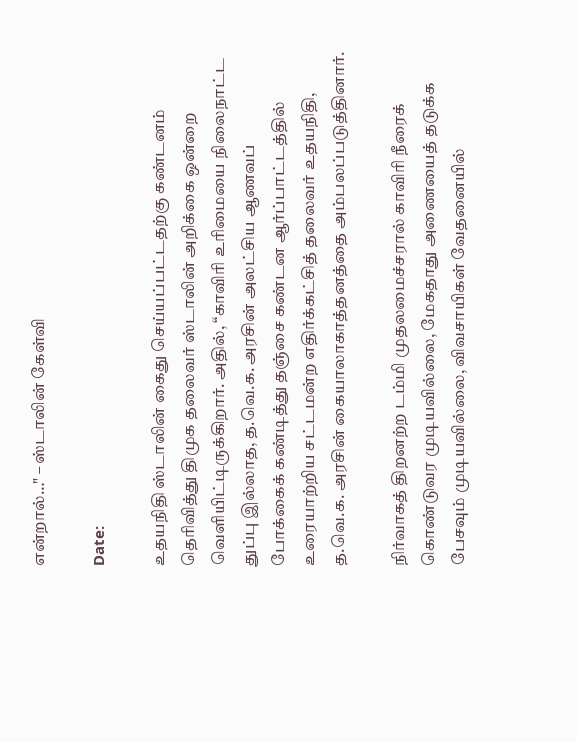என்றால்…" – ஸ்டாலின் கேள்வி

Date:

உதயநிதி ஸ்டாலின் கைது செய்யப்பட்டதற்கு கண்டனம் தெரிவித்து திமுக தலைவர் ஸ்டாலின் அறிக்கை ஒன்றை வெளியிட்டிருக்கிறார். அதில், “காவிரி உரிமையை நிலைநாட்ட துப்பு இல்லாத, த.வெ.க. அரசின் அலட்சிய ஆணவப் போக்கைக் கண்டித்து தஞ்சை கண்டன ஆர்ப்பாட்டத்தில் உரையாற்றிய சட்டமன்ற எதிர்க்கட்சித் தலைவர் உதயநிதி, த.வெ.க. அரசின் கையாலாகாத்தனத்தை அம்பலப்படுத்தினார்.

நிர்வாகத் திறனற்ற டம்மி முதலமைச்சரால் காவிரி நீரைக் கொண்டுவர முடியவில்லை, மேகதாது அணையைத் தடுக்க பேசவும் முடியவில்லை, விவசாயிகள் வேதனையில்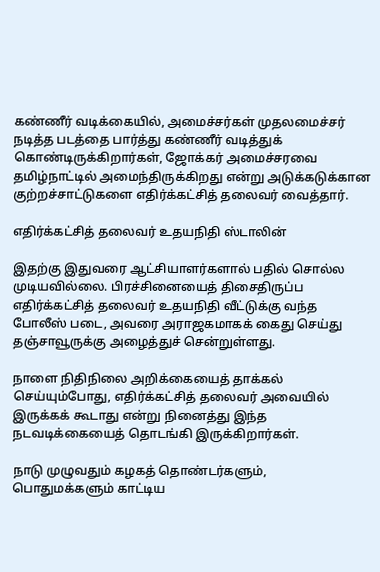கண்ணீர் வடிக்கையில், அமைச்சர்கள் முதலமைச்சர் நடித்த படத்தை பார்த்து கண்ணீர் வடித்துக் கொண்டிருக்கிறார்கள், ஜோக்கர் அமைச்சரவை தமிழ்நாட்டில் அமைந்திருக்கிறது என்று அடுக்கடுக்கான குற்றச்சாட்டுகளை எதிர்க்கட்சித் தலைவர் வைத்தார்.

எதிர்க்கட்சித் தலைவர் உதயநிதி ஸ்டாலின்

இதற்கு இதுவரை ஆட்சியாளர்களால் பதில் சொல்ல முடியவில்லை. பிரச்சினையைத் திசைதிருப்ப எதிர்க்கட்சித் தலைவர் உதயநிதி வீட்டுக்கு வந்த போலீஸ் படை, அவரை அராஜகமாகக் கைது செய்து தஞ்சாவூருக்கு அழைத்துச் சென்றுள்ளது.

நாளை நிதிநிலை அறிக்கையைத் தாக்கல் செய்யும்போது, எதிர்க்கட்சித் தலைவர் அவையில் இருக்கக் கூடாது என்று நினைத்து இந்த நடவடிக்கையைத் தொடங்கி இருக்கிறார்கள்.

நாடு முழுவதும் கழகத் தொண்டர்களும், பொதுமக்களும் காட்டிய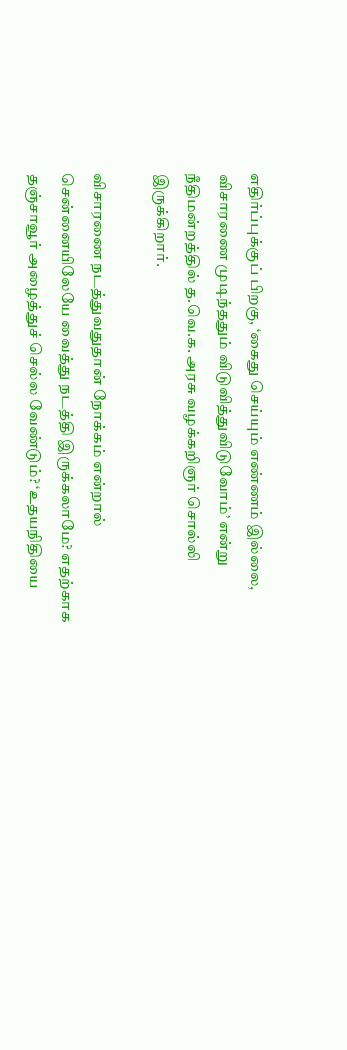எதிர்ப்புக்குப் பிறகு, ‘கைது செய்யும் எண்ணம் இல்லை, விசாரணை முடிந்ததும் விடுவித்துவிடுவோம்’ என்று நீதிமன்றத்தில் த.வெ.க. அரசு வழக்கறிஞர் சொல்லி இருக்கிறார்.

விசாரணை நடத்துவதுதான் நோக்கம் என்றால் சென்னையிலேயே வைத்து நடத்தி இருக்கலாமே? எதற்காக தஞ்சாவூர் அழைத்துச் செல்ல வேண்டும்? ‘உதயநிதியை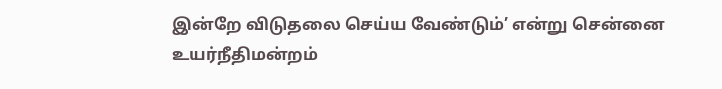இன்றே விடுதலை செய்ய வேண்டும்’ என்று சென்னை உயர்நீதிமன்றம்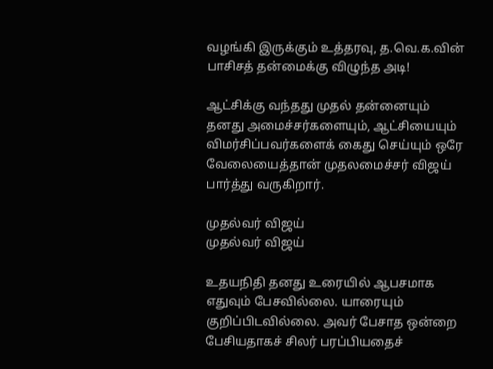வழங்கி இருக்கும் உத்தரவு, த.வெ.க.வின் பாசிசத் தன்மைக்கு விழுந்த அடி!

ஆட்சிக்கு வந்தது முதல் தன்னையும் தனது அமைச்சர்களையும், ஆட்சியையும் விமர்சிப்பவர்களைக் கைது செய்யும் ஒரே வேலையைத்தான் முதலமைச்சர் விஜய் பார்த்து வருகிறார்.

முதல்வர் விஜய்
முதல்வர் விஜய்

உதயநிதி தனது உரையில் ஆபசமாக எதுவும் பேசவில்லை. யாரையும் குறிப்பிடவில்லை. அவர் பேசாத ஒன்றை பேசியதாகச் சிலர் பரப்பியதைச்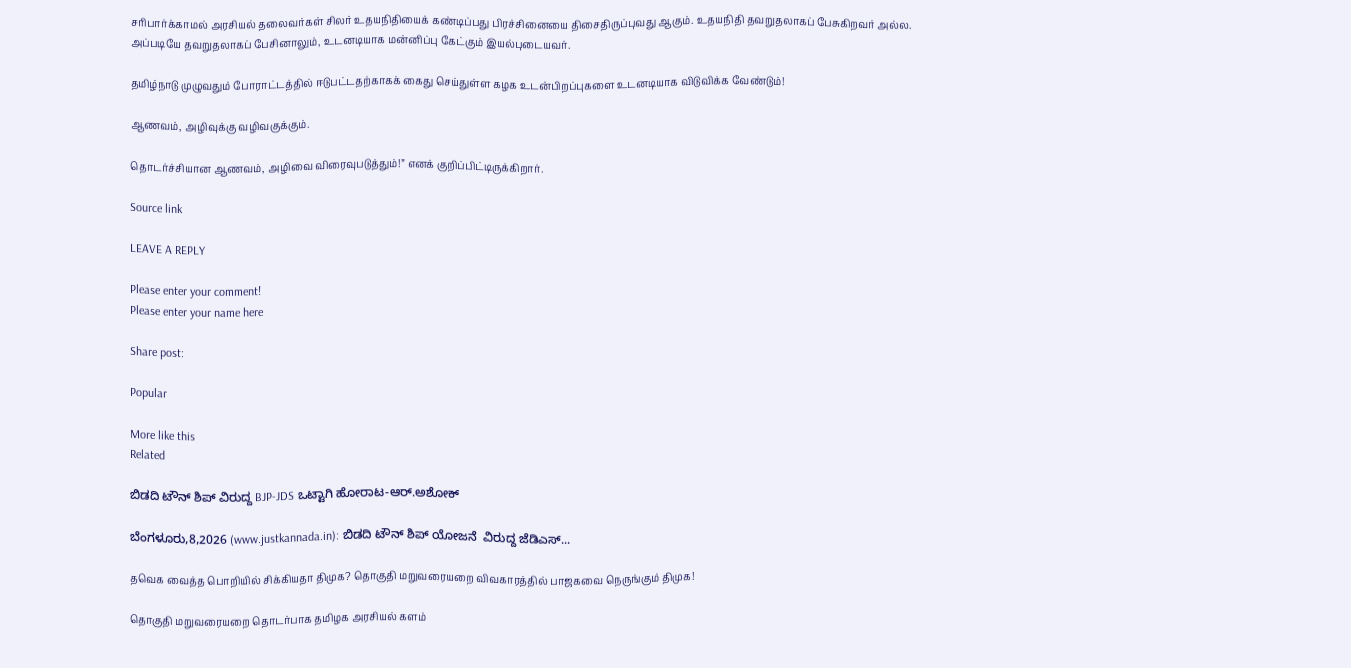சரிபார்க்காமல் அரசியல் தலைவர்கள் சிலர் உதயநிதியைக் கண்டிப்பது பிரச்சினையை திசைதிருப்புவது ஆகும். உதயநிதி தவறுதலாகப் பேசுகிறவர் அல்ல. அப்படியே தவறுதலாகப் பேசினாலும், உடனடியாக மன்னிப்பு கேட்கும் இயல்புடையவர்.

தமிழ்நாடு முழுவதும் போராட்டத்தில் ஈடுபட்டதற்காகக் கைது செய்துள்ள கழக உடன்பிறப்புகளை உடனடியாக விடுவிக்க வேண்டும்!

ஆணவம், அழிவுக்கு வழிவகுக்கும்.

தொடர்ச்சியான ஆணவம், அழிவை விரைவுபடுத்தும்!” எனக் குறிப்பிட்டிருக்கிறார்.

Source link

LEAVE A REPLY

Please enter your comment!
Please enter your name here

Share post:

Popular

More like this
Related

ಬಿಡದಿ ಟೌನ್ ಶಿಪ್ ವಿರುದ್ದ BJP-JDS ಒಟ್ಟಾಗಿ ಹೋರಾಟ-ಆರ್.ಅಶೋಕ್

ಬೆಂಗಳೂರು,8,2026 (www.justkannada.in): ಬಿಡದಿ ಟೌನ್ ಶಿಪ್ ಯೋಜನೆ  ವಿರುದ್ದ ಜೆಡಿಎಸ್...

தவெக வைத்த பொறியில் சிக்கியதா திமுக? தொகுதி மறுவரையறை விவகாரத்தில் பாஜகவை நெருங்கும் திமுக!

தொகுதி மறுவரையறை தொடர்பாக தமிழக அரசியல் களம்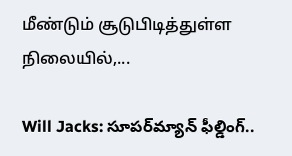மீண்டும் சூடுபிடித்துள்ள நிலையில்,...

Will Jacks: సూపర్‌మ్యాన్ ఫీల్డింగ్..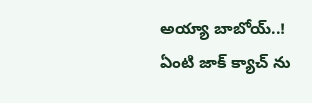అయ్యా బాబోయ్..! ఏంటి జాక్ క్యాచ్ ను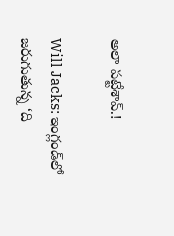అలా పట్టేశావ్.!

Will Jacks: ఇంగ్లండ్‌లో జరుగుతున్న ‘ది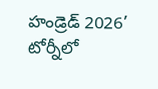హండ్రెడ్ 2026’ టోర్నీలో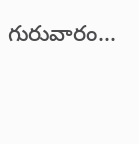గురువారం...